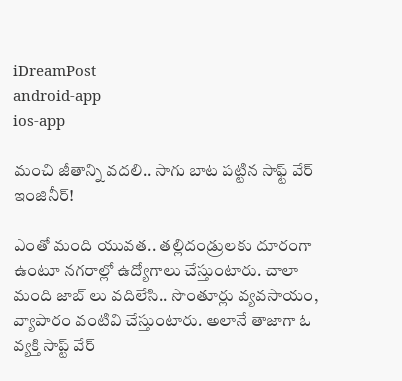iDreamPost
android-app
ios-app

మంచి జీతాన్ని వదలి.. సాగు బాట పట్టిన సాఫ్ట్ వేర్ ఇంజినీర్!

ఎంతో మంది యువత.. తల్లిదండ్రులకు దూరంగా ఉంటూ నగరాల్లో ఉద్యోగాలు చేస్తుంటారు. చాలా మంది జాబ్ లు వదిలేసి.. సొంతూర్లు వ్యవసాయం, వ్యాపారం వంటివి చేస్తుంటారు. అలానే తాజాగా ఓ వ్యక్తి సాప్ట్ వేర్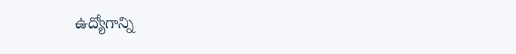ఉద్యోగాన్ని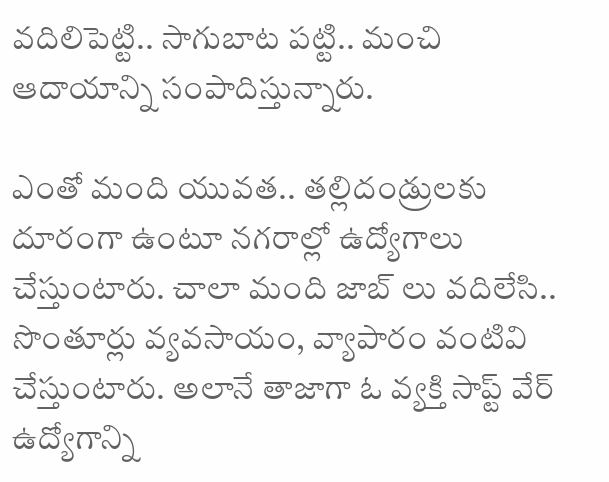వదిలిపెట్టి.. సాగుబాట పట్టి.. మంచి ఆదాయాన్ని సంపాదిస్తున్నారు.

ఎంతో మంది యువత.. తల్లిదండ్రులకు దూరంగా ఉంటూ నగరాల్లో ఉద్యోగాలు చేస్తుంటారు. చాలా మంది జాబ్ లు వదిలేసి.. సొంతూర్లు వ్యవసాయం, వ్యాపారం వంటివి చేస్తుంటారు. అలానే తాజాగా ఓ వ్యక్తి సాప్ట్ వేర్ ఉద్యోగాన్ని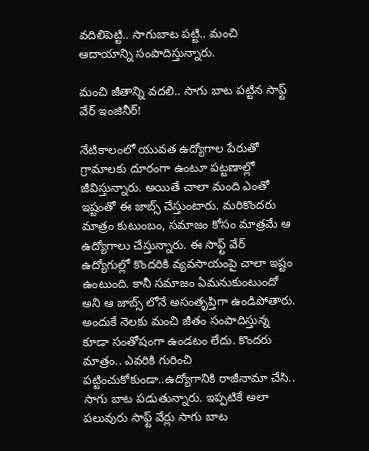వదిలిపెట్టి.. సాగుబాట పట్టి.. మంచి ఆదాయాన్ని సంపాదిస్తున్నారు.

మంచి జీతాన్ని వదలి.. సాగు బాట పట్టిన సాఫ్ట్ వేర్ ఇంజినీర్!

నేటికాలంలో యువత ఉద్యోగాల పేరుతో గ్రామాలకు దూరంగా ఉంటూ పట్టణాల్లో జీవిస్తున్నారు. అయితే చాలా మంది ఎంతో ఇష్టంతో ఈ జాబ్స్ చేస్తుంటారు. మరికొందరు మాత్రం కుటుంబం, సమాజం కోసం మాత్రమే ఆ ఉద్యోగాలు చేస్తున్నారు. ఈ సాఫ్ట్ వేర్ ఉద్యోగుల్లో కొందరికి వ్యవసాయంపై చాలా ఇష్టం ఉంటుంది. కానీ సమాజం ఏమనుకుంటుందో అని ఆ జాబ్స్ లోనే అసంతృప్తిగా ఉండిపోతారు. అందుకే నెలకు మంచి జీతం సంపాదిస్తున్న కూడా సంతోషంగా ఉండటం లేదు. కొందరు మాత్రం.. ఎవరికి గురించి పట్టించుకోకుండా..ఉద్యోగానికి రాజీనామా చేసి.. సాగు బాట పడుతున్నారు. ఇప్పటికే అలా పలువురు సాఫ్ట్ వేర్లు సాగు బాట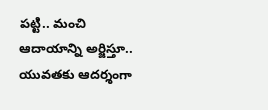పట్టి.. మంచి ఆదాయాన్ని అర్జిస్తూ.. యువతకు ఆదర్శంగా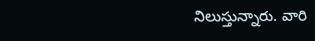నిలుస్తున్నారు. వారి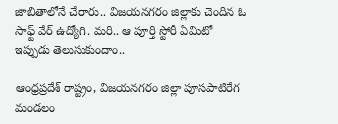జాబితాలోనే చేరారు.. విజయనగరం జిల్లాకు చెందిన ఓ సాఫ్ట్ వేర్ ఉద్యోగి. మరి.. ఆ పూర్తి స్టోరీ ఏమిటో ఇప్పుడు తెలుసుకుందాం..

ఆంధ్రప్రదేశ్ రాష్ట్రం, విజయనగరం జిల్లా పూసపాటిరేగ మండలం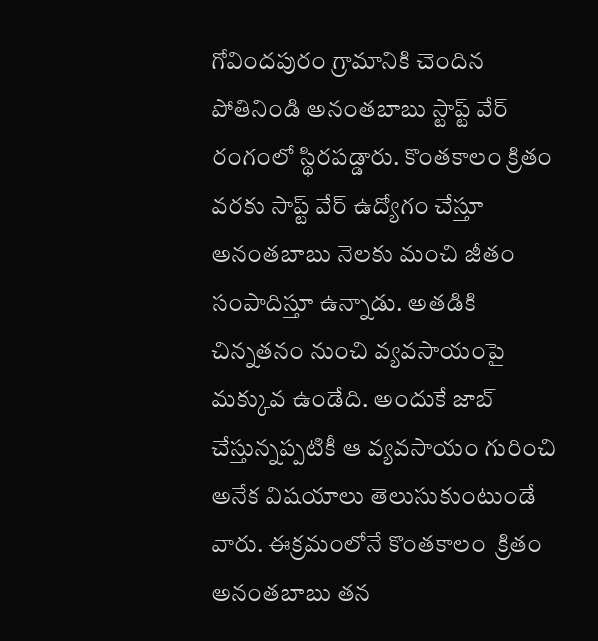గోవిందపురం గ్రామానికి చెందిన పోతినిండి అనంతబాబు స్టాప్ట్ వేర్ రంగంలో స్థిరపడ్డారు. కొంతకాలం క్రితం వరకు సాప్ట్ వేర్ ఉద్యోగం చేస్తూ అనంతబాబు నెలకు మంచి జీతం సంపాదిస్తూ ఉన్నాడు. అతడికి చిన్నతనం నుంచి వ్యవసాయంపై మక్కువ ఉండేది. అందుకే జాబ్ చేస్తున్నప్పటికీ ఆ వ్యవసాయం గురించి అనేక విషయాలు తెలుసుకుంటుండే వారు. ఈక్రమంలోనే కొంతకాలం  క్రితం అనంతబాబు తన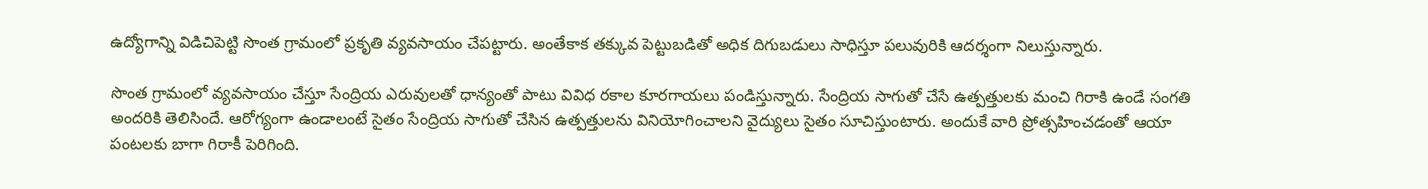ఉద్యోగాన్ని విడిచిపెట్టి సొంత గ్రామంలో ప్రకృతి వ్యవసాయం చేపట్టారు. అంతేకాక తక్కువ పెట్టుబడితో అధిక దిగుబడులు సాధిస్తూ పలువురికి ఆదర్శంగా నిలుస్తున్నారు.

సొంత గ్రామంలో వ్యవసాయం చేస్తూ సేంద్రియ ఎరువులతో ధాన్యంతో పాటు వివిధ రకాల కూరగాయలు పండిస్తున్నారు. సేంద్రియ సాగుతో చేసే ఉత్పత్తులకు మంచి గిరాకి ఉండే సంగతి అందరికి తెలిసిందే. ఆరోగ్యంగా ఉండాలంటే సైతం సేంద్రియ సాగుతో చేసిన ఉత్పత్తులను వినియోగించాలని వైద్యులు సైతం సూచిస్తుంటారు. అందుకే వారి ప్రోత్సహించడంతో ఆయా పంటలకు బాగా గిరాకీ పెరిగింది.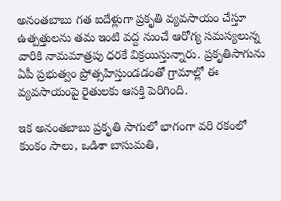అనంతబాబు గత ఐదేళ్లుగా ప్రకృతి వ్యవసాయం చేస్తూ ఉత్పత్తులను తమ ఇంటి వద్ద నుంచే ఆరోగ్య సమస్యలున్న వారికి నామమాత్రపు ధరకే విక్రయిస్తున్నారు. ప్రకృతిసాగును ఏపీ ప్రభుత్వం ప్రోత్సహిస్తుండడంతో గ్రామాల్లో ఈ వ్యవసాయంపై రైతులకు ఆసక్తి పెరిగింది.

ఇక అనంతబాబు ప్రకృతి సాగులో భాగంగా వరి రకంలో కుంకం సాలు, ఒడిశా బాసుమతి,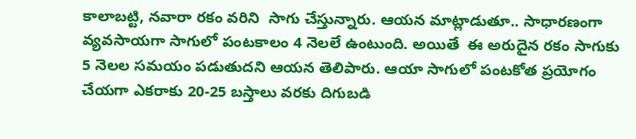కాలాబట్టి, నవారా రకం వరిని  సాగు చేస్తున్నారు. ఆయన మాట్లాడుతూ.. సాధారణంగా వ్యవసాయగా సాగులో పంటకాలం 4 నెలలే ఉంటుంది. అయితే  ఈ అరుదైన రకం సాగుకు  5 నెలల సమయం పడుతుదని ఆయన తెలిపారు. ఆయా సాగులో పంటకోత ప్రయోగం చేయగా ఎకరాకు 20-25 బస్తాలు వరకు దిగుబడి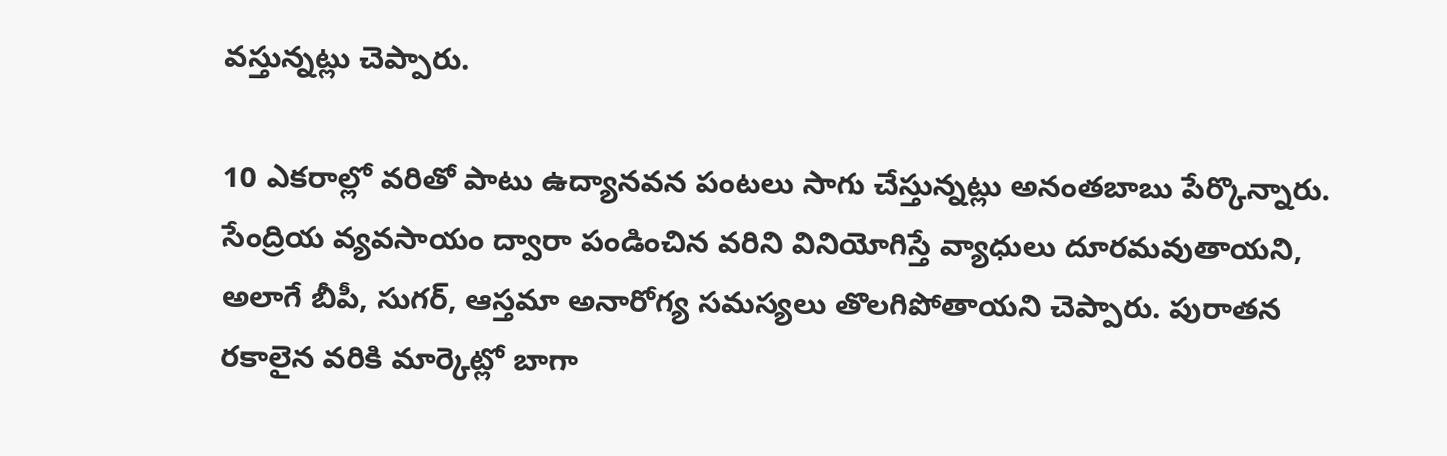వస్తున్నట్లు చెప్పారు.

10 ఎకరాల్లో వరితో పాటు ఉద్యానవన పంటలు సాగు చేస్తున్నట్లు అనంతబాబు పేర్కొన్నారు. సేంద్రియ వ్యవసాయం ద్వారా పండించిన వరిని వినియోగిస్తే వ్యాధులు దూరమవుతాయని, అలాగే బీపీ, సుగర్‌, ఆస్తమా అనారోగ్య సమస్యలు తొలగిపోతాయని చెప్పారు. పురాతన రకాలైన వరికి మార్కెట్లో బాగా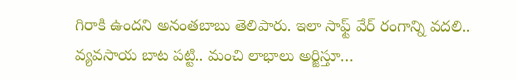గిరాకి ఉందని అనంతబాబు తెలిపారు. ఇలా సాఫ్ట్ వేర్ రంగాన్ని వదలి.. వ్యవసాయ బాట పట్టి.. మంచి లాభాలు అర్జిస్తూ…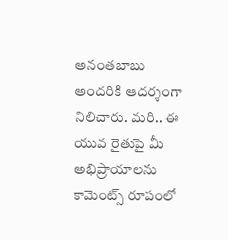అనంతబాబు అందరికి ఆదర్శంగా నిలిచారు. మరి.. ఈ యువ రైతుపై మీ అభిప్రాయాలను కామెంట్స్ రూపంలో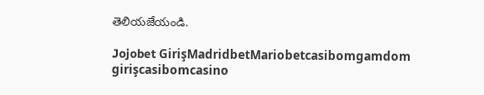తెలియజేయండి.

Jojobet GirişMadridbetMariobetcasibomgamdom girişcasibomcasino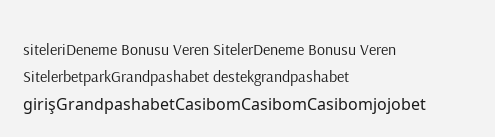siteleriDeneme Bonusu Veren SitelerDeneme Bonusu Veren SitelerbetparkGrandpashabet destekgrandpashabet girişGrandpashabetCasibomCasibomCasibomjojobet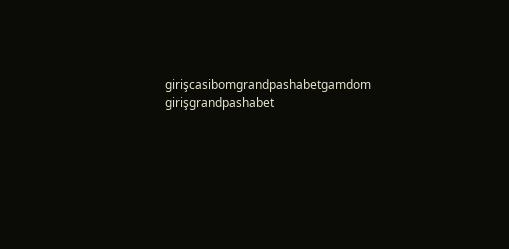girişcasibomgrandpashabetgamdom girişgrandpashabet